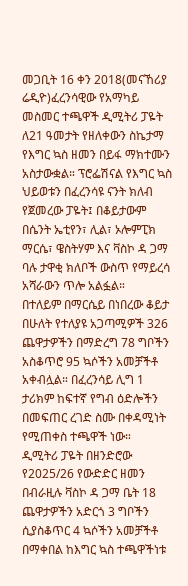መጋቢት 16 ቀን 2018(መናኸሪያ ሬዲዮ)ፈረንሳዊው የአማካይ መስመር ተጫዋች ዲሚትሪ ፓዬት ለ21 ዓመታት የዘለቀውን ስኬታማ የእግር ኳስ ዘመን በይፋ ማክተሙን አስታውቋል። ፕሮፌሽናል የእግር ኳስ ህይወቱን በፈረንሳዩ ናንት ክለብ የጀመረው ፓዬት፤ በቆይታውም በሴንት ኤቲየን፣ ሊል፣ ኦሎምፒክ ማርሴ፣ ዌስትሃም እና ቫስኮ ዳ ጋማ ባሉ ታዋቂ ክለቦች ውስጥ የማይረሳ አሻራውን ጥሎ አልፏል።
በተለይም በማርሴይ በነበረው ቆይታ በሁለት የተለያዩ አጋጣሚዎች 326 ጨዋታዎችን በማድረግ 78 ግቦችን አስቆጥሮ 95 ኳሶችን አመቻችቶ አቀብሏል። በፈረንሳይ ሊግ 1 ታሪክም ከፍተኛ የግብ ዕድሎችን በመፍጠር ረገድ ስሙ በቀዳሚነት የሚጠቀስ ተጫዋች ነው።
ዲሚትሪ ፓዬት በዘንድሮው የ2025/26 የውድድር ዘመን በብራዚሉ ቫስኮ ዳ ጋማ ቤት 18 ጨዋታዎችን አድርጎ 3 ግቦችን ሲያስቆጥር 4 ኳሶችን አመቻችቶ በማቀበል ከእግር ኳስ ተጫዋችነቱ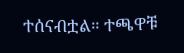ተሰናብቷል። ተጫዋቹ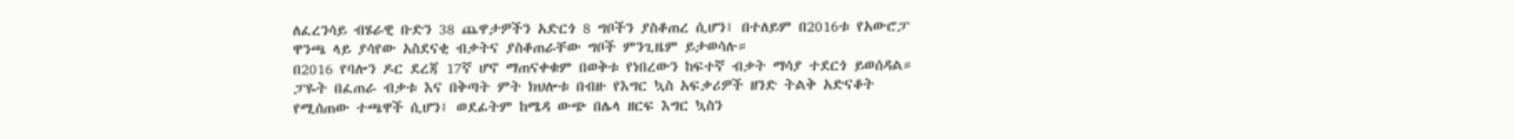ለፈረንሳይ ብሄራዊ ቡድን 38 ጨዋታዎችን አድርጎ 8 ግቦችን ያስቆጠረ ሲሆን፤ በተለይም በ2016ቱ የአውሮፓ ዋንጫ ላይ ያሳየው አስደናቂ ብቃትና ያስቆጠራቸው ግቦች ምንጊዜም ይታወሳሉ።
በ2016 የባሎን ዶር ደረጃ 17ኛ ሆኖ ማጠናቀቁም በወቅቱ የነበረውን ከፍተኛ ብቃት ማሳያ ተደርጎ ይወሰዳል። ፓዬት በፈጠራ ብቃቱ እና በቅጣት ምት ክህሎቱ በብዙ የእግር ኳስ አፍቃሪዎች ዘንድ ትልቅ አድናቆት የሚሰጠው ተጫዋች ሲሆን፤ ወደፊትም ከሜዳ ውጭ በሌላ ዘርፍ እግር ኳስን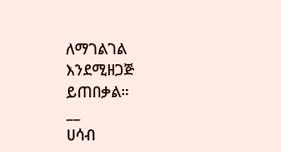ለማገልገል እንደሚዘጋጅ ይጠበቃል።
__
ሀሳብ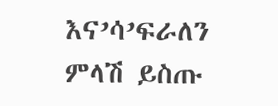እና’ሳ’ፍራለን
ምላሽ ይስጡ